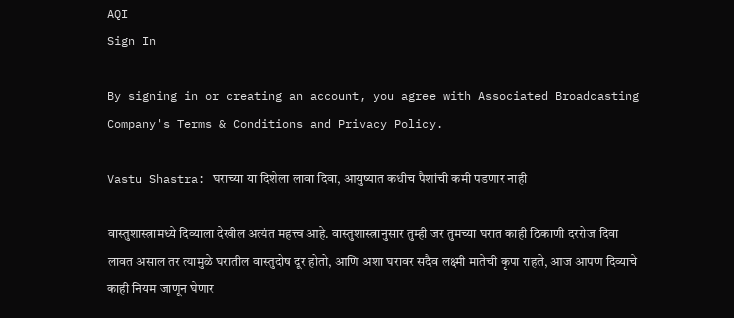AQI
Sign In

By signing in or creating an account, you agree with Associated Broadcasting Company's Terms & Conditions and Privacy Policy.

Vastu Shastra: घराच्या या दिशेला लावा दिवा, आयुष्यात कधीच पैशांची कमी पडणार नाही

वास्तुशास्त्रामध्ये दिव्याला देखील अत्यंत महत्त्व आहे. वास्तुशास्त्रानुसार तुम्ही जर तुमच्या घरात काही ठिकाणी दररोज दिवा लावत असाल तर त्यामुळे घरातील वास्तुदोष दूर होतो, आणि अशा घरावर सदैव लक्ष्मी मातेची कृपा राहते, आज आपण दिव्याचे काही नियम जाणून घेणार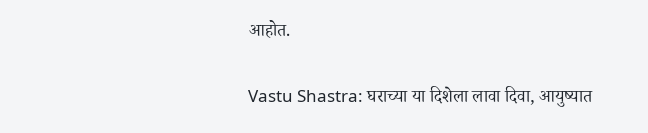आहोत.

Vastu Shastra: घराच्या या दिशेला लावा दिवा, आयुष्यात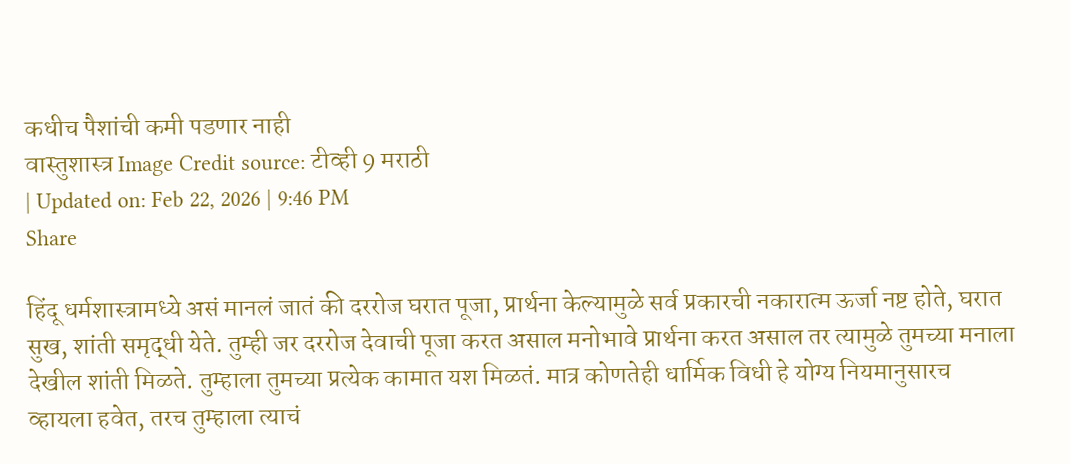कधीच पैशांची कमी पडणार नाही
वास्तुशास्त्र Image Credit source: टीव्ही 9 मराठी
| Updated on: Feb 22, 2026 | 9:46 PM
Share

हिंदू धर्मशास्त्रामध्ये असं मानलं जातं की दररोज घरात पूजा, प्रार्थना केल्यामुळे सर्व प्रकारची नकारात्म ऊर्जा नष्ट होते, घरात सुख, शांती समृद्धी येते. तुम्ही जर दररोज देवाची पूजा करत असाल मनोभावे प्रार्थना करत असाल तर त्यामुळे तुमच्या मनाला देखील शांती मिळते. तुम्हाला तुमच्या प्रत्येक कामात यश मिळतं. मात्र कोणतेही धार्मिक विधी हे योग्य नियमानुसारच व्हायला हवेत, तरच तुम्हाला त्याचं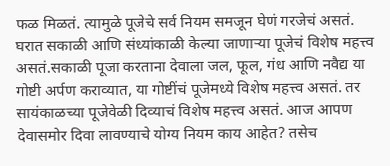फळ मिळतं. त्यामुळे पूजेचे सर्व नियम समजून घेणं गरजेचं असतं. घरात सकाळी आणि संध्यांकाळी केल्या जाणाऱ्या पूजेचं विशेष महत्त्व असतं.सकाळी पूजा करताना देवाला जल, फूल, गंध आणि नवैद्य या गोष्टी अर्पण कराव्यात, या गोष्टींचं पूजेमध्ये विशेष महत्त्व असतं. तर सायंकाळच्या पूजेवेळी दिव्याचं विशेष महत्त्व असतं. आज आपण देवासमोर दिवा लावण्याचे योग्य नियम काय आहेत? तसेच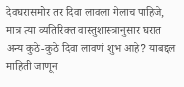देवघरासमोर तर दिवा लावला गेलाच पाहिजे, मात्र त्या व्यतिरिक्त वास्तुशास्त्रानुसार घरात अन्य कुठे-कुठे दिवा लावणं शुभ आहे? याबद्दल माहिती जाणून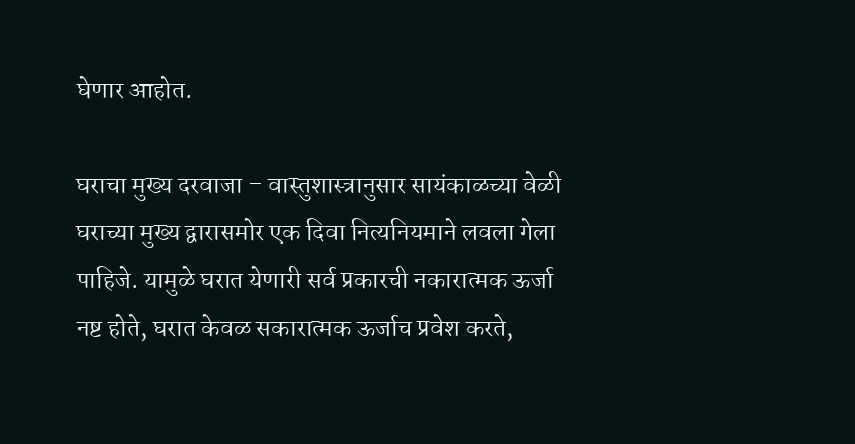घेणार आहोत.

घराचा मुख्य दरवाजा – वास्तुशास्त्रानुसार सायंकाळच्या वेळी घराच्या मुख्य द्वारासमोर एक दिवा नित्यनियमाने लवला गेला पाहिजे. यामुळे घरात येणारी सर्व प्रकारची नकारात्मक ऊर्जा नष्ट होते, घरात केवळ सकारात्मक ऊर्जाच प्रवेश करते,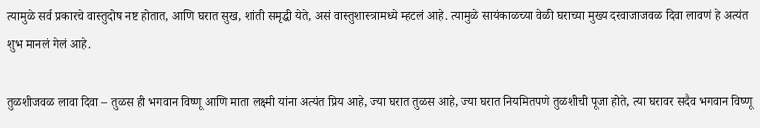त्यामुळे सर्व प्रकारचे वास्तुदोष नष्ट होतात, आणि घरात सुख, शांती समृद्धी येते, असं वास्तुशास्त्रामध्ये म्हटलं आहे. त्यामुळे सायंकाळच्या वेळी घराच्या मुख्य दरवाजाजवळ दिवा लावणं हे अत्यंत शुभ मानलं गेलं आहे.

तुळशीजवळ लावा दिवा – तुळस ही भगवान विष्णू आणि माता लक्ष्मी यांना अत्यंत प्रिय आहे, ज्या घरात तुळस आहे, ज्या घरात नियमितपणे तुळशीची पूजा होते, त्या घरावर सदैव भगवान विष्णू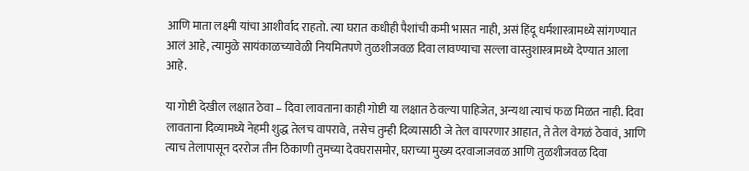आणि माता लक्ष्मी यांचा आशीर्वाद राहतो. त्या घरात कधीही पैशांची कमी भासत नाही, असं हिंदू धर्मशास्त्रामध्ये सांगण्यात आलं आहे, त्यामुळे सायंकाळच्यावेळी नियमितपणे तुळशीजवळ दिवा लावण्याचा सल्ला वास्तुशास्त्रामध्ये देण्यात आला आहे.

या गोष्टी देखील लक्षात ठेवा – दिवा लावताना काही गोष्टी या लक्षात ठेवल्या पाहिजेत, अन्यथा त्याचं फळ मिळत नाही. दिवा लावताना दिव्यामध्ये नेहमी शुद्ध तेलच वापरावे, तसेच तुम्ही दिव्यासाठी जे तेल वापरणार आहात, ते तेल वेगळं ठेवावं, आणि त्याच तेलापासून दररोज तीन ठिकाणी तुमच्या देवघरासमोर, घराच्या मुख्य दरवाजाजवळ आणि तुळशीजवळ दिवा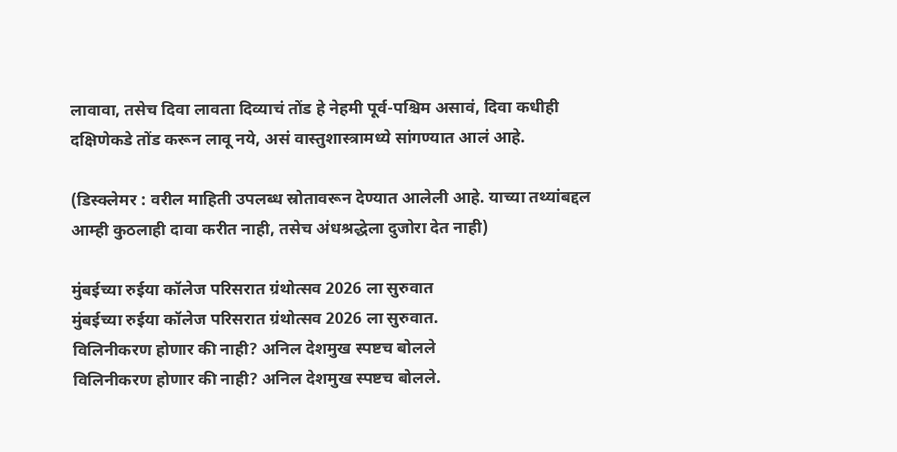लावावा, तसेच दिवा लावता दिव्याचं तोंड हे नेहमी पूर्व-पश्चिम असावं, दिवा कधीही दक्षिणेकडे तोंड करून लावू नये, असं वास्तुशास्त्रामध्ये सांगण्यात आलं आहे.

(डिस्क्लेमर : वरील माहिती उपलब्ध स्रोतावरून देण्यात आलेली आहे. याच्या तथ्यांबद्दल आम्ही कुठलाही दावा करीत नाही, तसेच अंधश्रद्धेला दुजोरा देत नाही)

मुंबईच्या रुईया कॉलेज परिसरात ग्रंथोत्सव 2026 ला सुरुवात
मुंबईच्या रुईया कॉलेज परिसरात ग्रंथोत्सव 2026 ला सुरुवात.
विलिनीकरण होणार की नाही? अनिल देशमुख स्पष्टच बोलले
विलिनीकरण होणार की नाही? अनिल देशमुख स्पष्टच बोलले.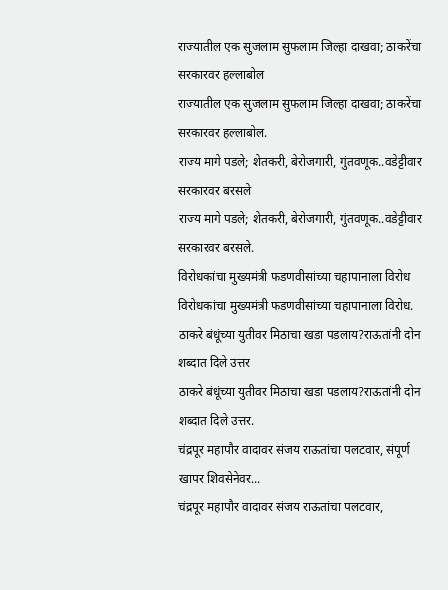राज्यातील एक सुजलाम सुफलाम जिल्हा दाखवा; ठाकरेंचा सरकारवर हल्लाबोल
राज्यातील एक सुजलाम सुफलाम जिल्हा दाखवा; ठाकरेंचा सरकारवर हल्लाबोल.
राज्य मागे पडले; शेतकरी, बेरोजगारी, गुंतवणूक..वडेट्टीवार सरकारवर बरसले
राज्य मागे पडले; शेतकरी, बेरोजगारी, गुंतवणूक..वडेट्टीवार सरकारवर बरसले.
विरोधकांचा मुख्यमंत्री फडणवीसांच्या चहापानाला विरोध
विरोधकांचा मुख्यमंत्री फडणवीसांच्या चहापानाला विरोध.
ठाकरे बंधूंच्या युतीवर मिठाचा खडा पडलाय?राऊतांनी दोन शब्दात दिले उत्तर
ठाकरे बंधूंच्या युतीवर मिठाचा खडा पडलाय?राऊतांनी दोन शब्दात दिले उत्तर.
चंद्रपूर महापौर वादावर संजय राऊतांचा पलटवार, संपूर्ण खापर शिवसेनेवर...
चंद्रपूर महापौर वादावर संजय राऊतांचा पलटवार,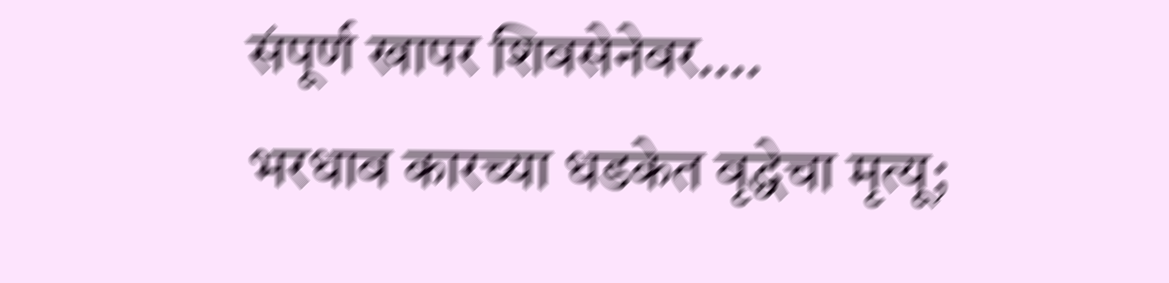संपूर्ण खापर शिवसेनेवर....
भरधाव कारच्या धडकेत वृद्धेचा मृत्यू;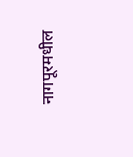नागपूरमधील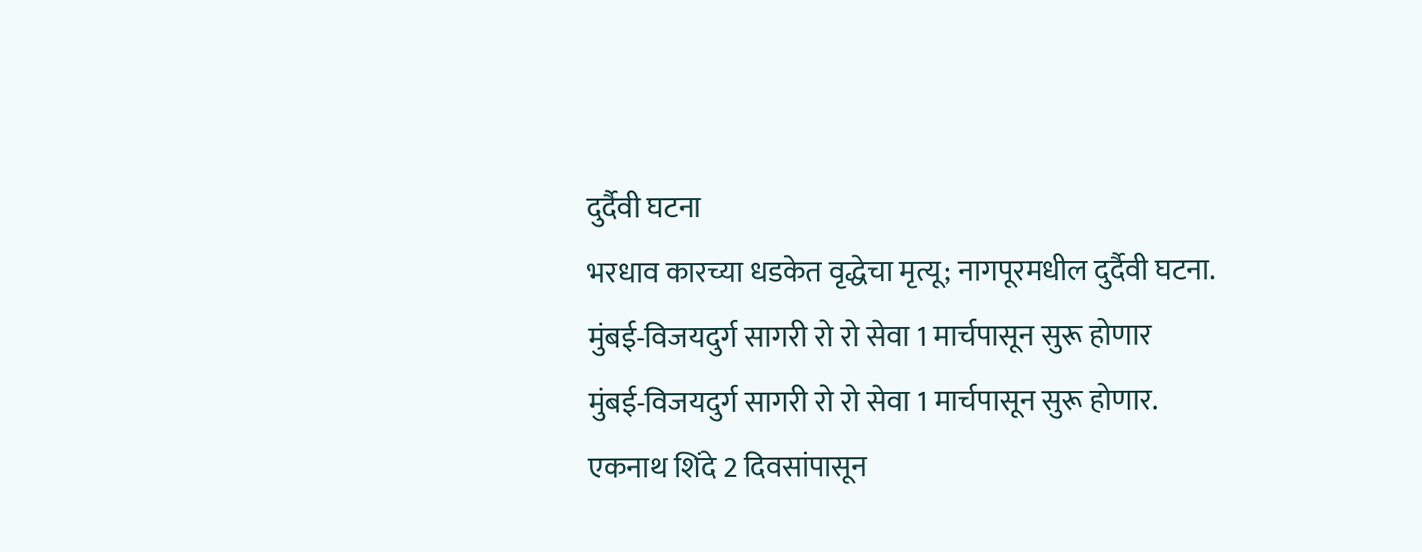दुर्दैवी घटना
भरधाव कारच्या धडकेत वृद्धेचा मृत्यू; नागपूरमधील दुर्दैवी घटना.
मुंबई-विजयदुर्ग सागरी रो रो सेवा 1 मार्चपासून सुरू होणार
मुंबई-विजयदुर्ग सागरी रो रो सेवा 1 मार्चपासून सुरू होणार.
एकनाथ शिंदे 2 दिवसांपासून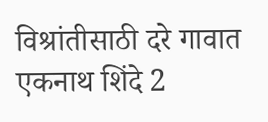विश्रांतीसाठी दरे गावात
एकनाथ शिंदे 2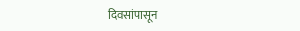दिवसांपासून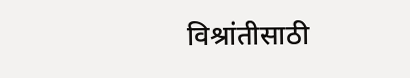विश्रांतीसाठी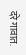दरे गावात.